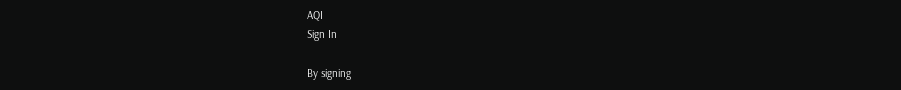AQI
Sign In

By signing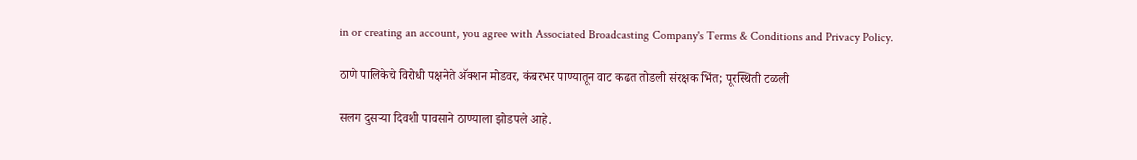in or creating an account, you agree with Associated Broadcasting Company's Terms & Conditions and Privacy Policy.

ठाणे पालिकेचे विरोधी पक्षनेते अ‍ॅक्शन मोडवर, कंबरभर पाण्यातून वाट कढत तोडली संरक्षक भिंत; पूरस्थिती टळली

सलग दुसऱ्या दिवशी पावसाने ठाण्याला झोडपले आहे.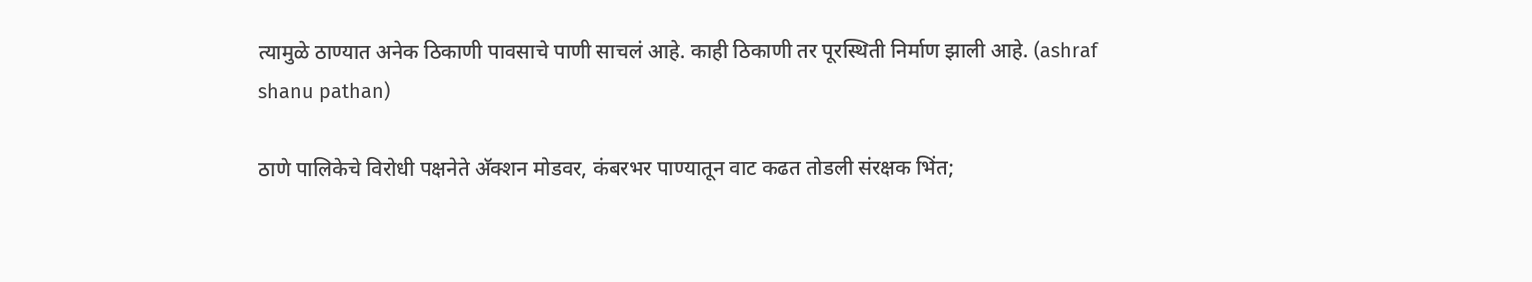त्यामुळे ठाण्यात अनेक ठिकाणी पावसाचे पाणी साचलं आहे. काही ठिकाणी तर पूरस्थिती निर्माण झाली आहे. (ashraf shanu pathan)

ठाणे पालिकेचे विरोधी पक्षनेते अ‍ॅक्शन मोडवर, कंबरभर पाण्यातून वाट कढत तोडली संरक्षक भिंत;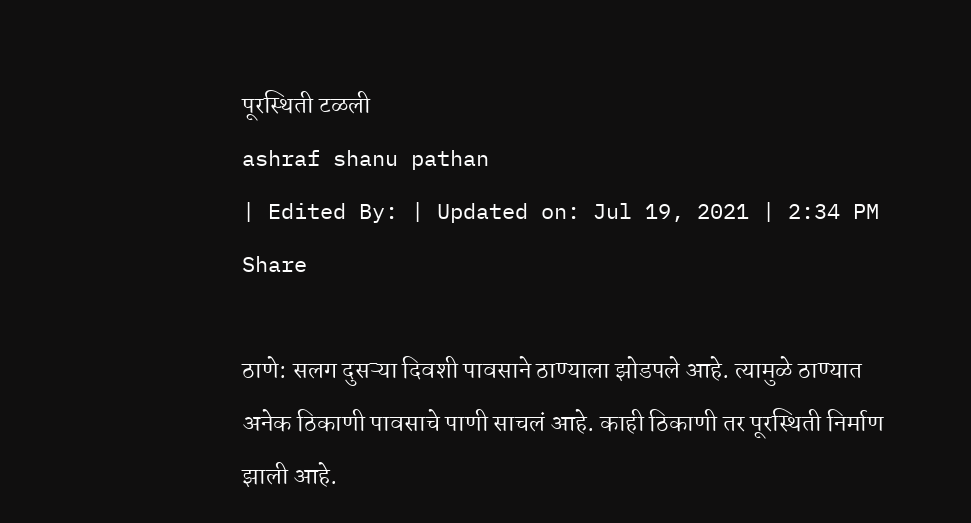पूरस्थिती टळली
ashraf shanu pathan
| Edited By: | Updated on: Jul 19, 2021 | 2:34 PM
Share

ठाणे: सलग दुसऱ्या दिवशी पावसाने ठाण्याला झोडपले आहे. त्यामुळे ठाण्यात अनेक ठिकाणी पावसाचे पाणी साचलं आहे. काही ठिकाणी तर पूरस्थिती निर्माण झाली आहे.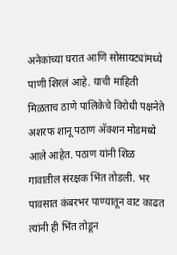अनेकांच्या घरात आणि सोसायट्यांमध्ये पाणी शिरलं आहे. याची माहिती मिळताच ठाणे पालिकेचे विरोधी पक्षनेते अशरफ शानू पठाण अ‍ॅक्शन मोडमध्ये आले आहेत. पठाण यांनी शिळ गावातील संरक्षक भिंत तोडली. भर पावसात कंबरभर पाण्यातून वाट काढत त्यांनी ही भिंत तोडून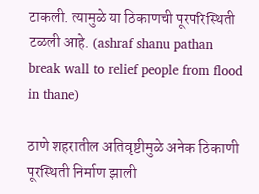टाकली. त्यामुळे या ठिकाणची पूरपरिस्थिती टळली आहे. (ashraf shanu pathan break wall to relief people from flood in thane)

ठाणे शहरातील अतिवृष्टीमुळे अनेक ठिकाणी पूरस्थिती निर्माण झाली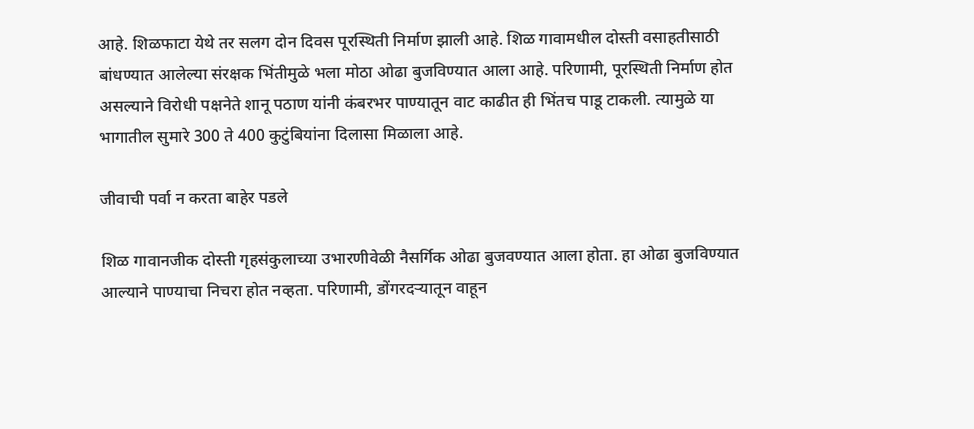आहे. शिळफाटा येथे तर सलग दोन दिवस पूरस्थिती निर्माण झाली आहे. शिळ गावामधील दोस्ती वसाहतीसाठी बांधण्यात आलेल्या संरक्षक भिंतीमुळे भला मोठा ओढा बुजविण्यात आला आहे. परिणामी, पूरस्थिती निर्माण होत असल्याने विरोधी पक्षनेते शानू पठाण यांनी कंबरभर पाण्यातून वाट काढीत ही भिंतच पाडू टाकली. त्यामुळे या भागातील सुमारे 300 ते 400 कुटुंबियांना दिलासा मिळाला आहे.

जीवाची पर्वा न करता बाहेर पडले

शिळ गावानजीक दोस्ती गृहसंकुलाच्या उभारणीवेळी नैसर्गिक ओढा बुजवण्यात आला होता. हा ओढा बुजविण्यात आल्याने पाण्याचा निचरा होत नव्हता. परिणामी, डोंगरदर्‍यातून वाहून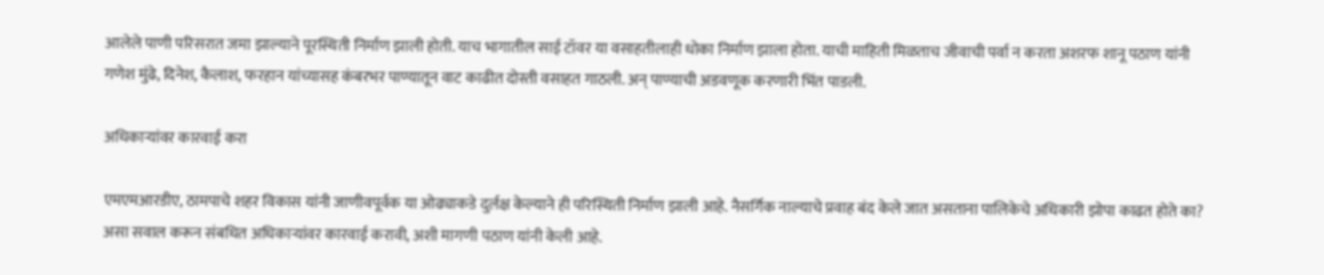आलेले पाणी परिसरात जमा झाल्याने पूरस्थिती निर्माण झाली होती. याच भागातील साई टॉवर या वसाहतीलाही धोका निर्माण झाला होता. याची माहिती मिळताच जीवाची पर्वा न करता अशरफ शानू पठाण यांनी गणेश मुंढे, दिनेश, कैलाश, फरहान यांच्यासह कंबरभर पाण्यातून वाट काढीत दोस्ती वसाहत गाठली. अन् पाण्याची अडवणूक करणारी भिंत पाडली.

अधिकाऱ्यांवर कारवाई करा

एमएमआरडीए, ठामपाचे शहर विकास यांनी जाणीवपूर्वक या ओढ्याकडे दुर्लक्ष केल्याने ही परिस्थिती निर्माण झाली आहे. नैसर्गिक नाल्याचे प्रवाह बंद केले जात असताना पालिकेचे अधिकारी झोपा काढत होते का? असा सवाल करून संबधित अधिकार्‍यांवर कारवाई करावी, अशी मागणी पठाण यांनी केली आहे.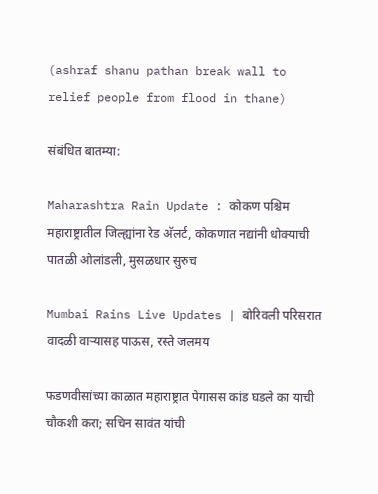(ashraf shanu pathan break wall to relief people from flood in thane)

संबंधित बातम्या:

Maharashtra Rain Update : कोकण पश्चिम महाराष्ट्रातील जिल्ह्यांना रेड अ‌ॅलर्ट, कोकणात नद्यांनी धोक्याची पातळी ओलांडली, मुसळधार सुरुच

Mumbai Rains Live Updates | बोरिवली परिसरात वादळी वाऱ्यासह पाऊस, रस्ते जलमय

फडणवीसांच्या काळात महाराष्ट्रात पेगासस कांड घडले का याची चौकशी करा; सचिन सावंत यांची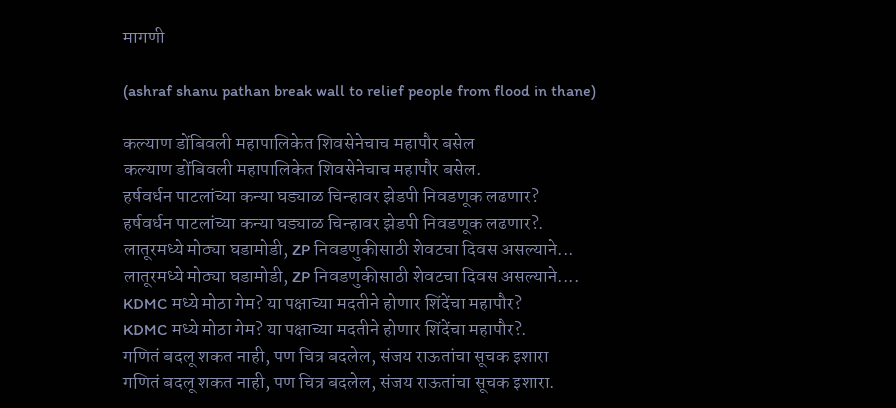मागणी

(ashraf shanu pathan break wall to relief people from flood in thane)

कल्याण डोंबिवली महापालिकेत शिवसेनेचाच महापौर बसेल
कल्याण डोंबिवली महापालिकेत शिवसेनेचाच महापौर बसेल.
हर्षवर्धन पाटलांच्या कन्या घड्याळ चिन्हावर झेडपी निवडणूक लढणार?
हर्षवर्धन पाटलांच्या कन्या घड्याळ चिन्हावर झेडपी निवडणूक लढणार?.
लातूरमध्ये मोठ्या घडामोडी, ZP निवडणुकीसाठी शेवटचा दिवस असल्याने...
लातूरमध्ये मोठ्या घडामोडी, ZP निवडणुकीसाठी शेवटचा दिवस असल्याने....
KDMC मध्ये मोठा गेम? या पक्षाच्या मदतीने होणार शिंदेंचा महापौर?
KDMC मध्ये मोठा गेम? या पक्षाच्या मदतीने होणार शिंदेंचा महापौर?.
गणितं बदलू शकत नाही, पण चित्र बदलेल, संजय राऊतांचा सूचक इशारा
गणितं बदलू शकत नाही, पण चित्र बदलेल, संजय राऊतांचा सूचक इशारा.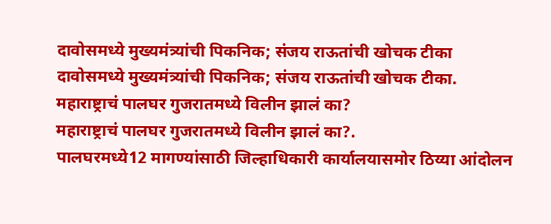दावोसमध्ये मुख्यमंत्र्यांची पिकनिक; संजय राऊतांची खोचक टीका
दावोसमध्ये मुख्यमंत्र्यांची पिकनिक; संजय राऊतांची खोचक टीका.
महाराष्ट्राचं पालघर गुजरातमध्ये विलीन झालं का?
महाराष्ट्राचं पालघर गुजरातमध्ये विलीन झालं का?.
पालघरमध्ये12 मागण्यांसाठी जिल्हाधिकारी कार्यालयासमोर ठिय्या आंदोलन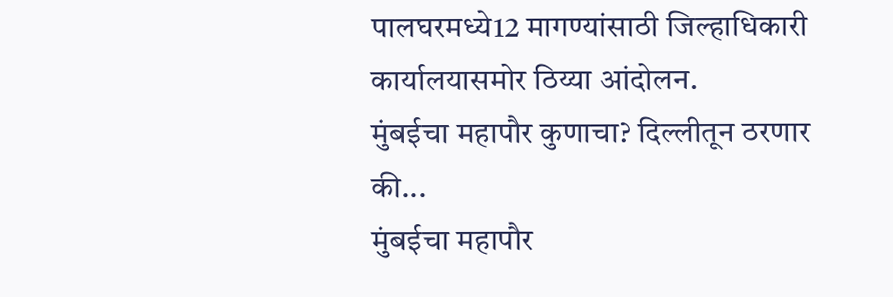पालघरमध्ये12 मागण्यांसाठी जिल्हाधिकारी कार्यालयासमोर ठिय्या आंदोलन.
मुंबईचा महापौर कुणाचा? दिल्लीतून ठरणार की...
मुंबईचा महापौर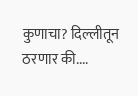कुणाचा? दिल्लीतून ठरणार की....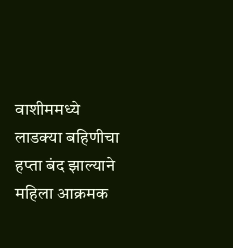वाशीममध्ये लाडक्या बहिणीचा हप्ता बंद झाल्याने महिला आक्रमक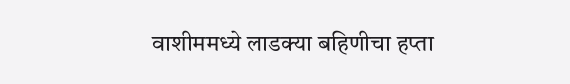वाशीममध्ये लाडक्या बहिणीचा हप्ता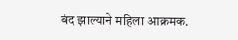बंद झाल्याने महिला आक्रमक.